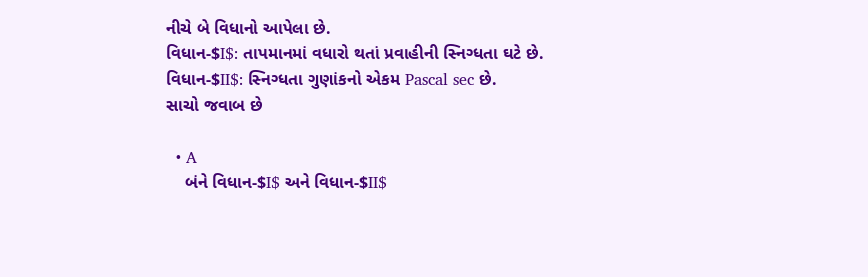નીચે બે વિધાનો આપેલા છે.
વિધાન-$I$: તાપમાનમાં વધારો થતાં પ્રવાહીની સ્નિગ્ધતા ઘટે છે.
વિધાન-$II$: સ્નિગ્ધતા ગુણાંકનો એકમ Pascal sec છે.
સાચો જવાબ છે

  • A
    બંને વિધાન-$I$ અને વિધાન-$II$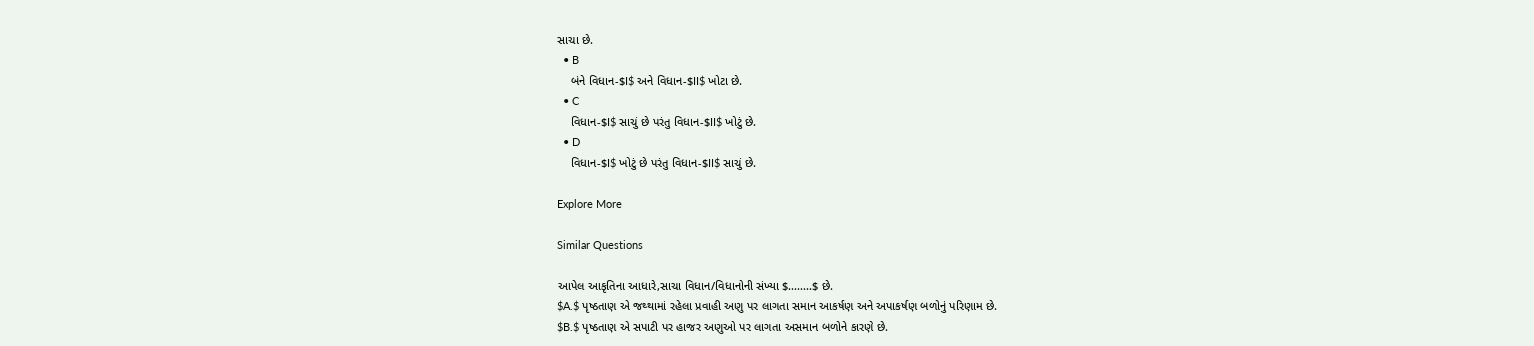સાચા છે.
  • B
    બંને વિધાન-$I$ અને વિધાન-$II$ ખોટા છે.
  • C
    વિધાન-$I$ સાચું છે પરંતુ વિધાન-$II$ ખોટું છે.
  • D
    વિધાન-$I$ ખોટું છે પરંતુ વિધાન-$II$ સાચું છે.

Explore More

Similar Questions

આપેલ આકૃતિના આધારે,સાચા વિધાન/વિધાનોની સંખ્યા $........$ છે.
$A.$ પૃષ્ઠતાણ એ જથ્થામાં રહેલા પ્રવાહી અણુ પર લાગતા સમાન આકર્ષણ અને અપાકર્ષણ બળોનું પરિણામ છે.
$B.$ પૃષ્ઠતાણ એ સપાટી પર હાજર અણુઓ પર લાગતા અસમાન બળોને કારણે છે.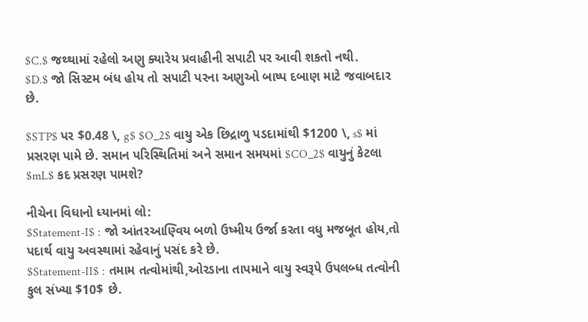$C.$ જથ્થામાં રહેલો અણુ ક્યારેય પ્રવાહીની સપાટી પર આવી શકતો નથી.
$D.$ જો સિસ્ટમ બંધ હોય તો સપાટી પરના અણુઓ બાષ્પ દબાણ માટે જવાબદાર છે.

$STP$ પર $0.48 \, g$ $O_2$ વાયુ એક છિદ્રાળુ પડદામાંથી $1200 \, s$ માં પ્રસરણ પામે છે. સમાન પરિસ્થિતિમાં અને સમાન સમયમાં $CO_2$ વાયુનું કેટલા $mL$ કદ પ્રસરણ પામશે?

નીચેના વિધાનો ધ્યાનમાં લો:
$Statement-I$ : જો આંતરઆણ્વિય બળો ઉષ્મીય ઉર્જા કરતા વધુ મજબૂત હોય,તો પદાર્થ વાયુ અવસ્થામાં રહેવાનું પસંદ કરે છે.
$Statement-II$ : તમામ તત્વોમાંથી,ઓરડાના તાપમાને વાયુ સ્વરૂપે ઉપલબ્ધ તત્વોની કુલ સંખ્યા $10$ છે.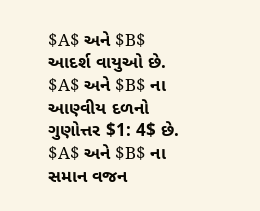$A$ અને $B$ આદર્શ વાયુઓ છે. $A$ અને $B$ ના આણ્વીય દળનો ગુણોત્તર $1: 4$ છે. $A$ અને $B$ ના સમાન વજન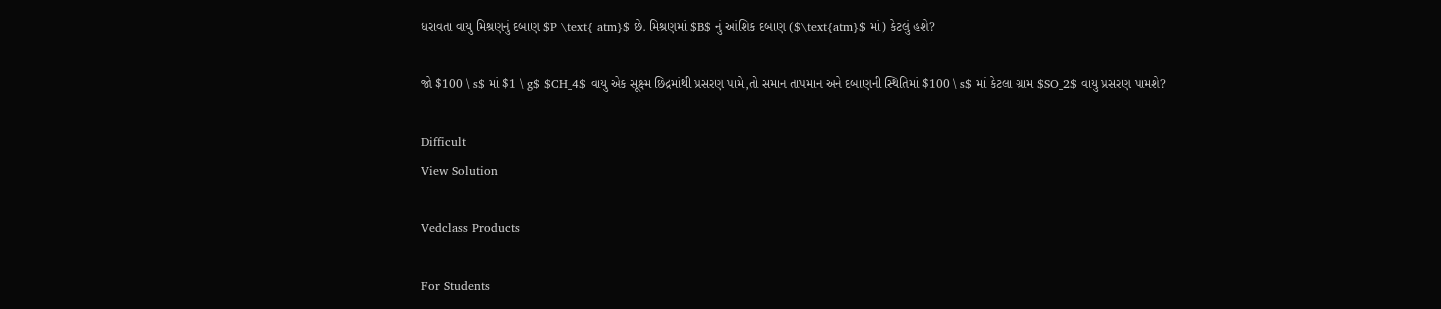ધરાવતા વાયુ મિશ્રણનું દબાણ $P \text{ atm}$ છે. મિશ્રણમાં $B$ નું આંશિક દબાણ ($\text{atm}$ માં) કેટલું હશે?

જો $100 \ s$ માં $1 \ g$ $CH_4$ વાયુ એક સૂક્ષ્મ છિદ્રમાંથી પ્રસરણ પામે,તો સમાન તાપમાન અને દબાણની સ્થિતિમાં $100 \ s$ માં કેટલા ગ્રામ $SO_2$ વાયુ પ્રસરણ પામશે?

Difficult
View Solution

Vedclass Products

For Students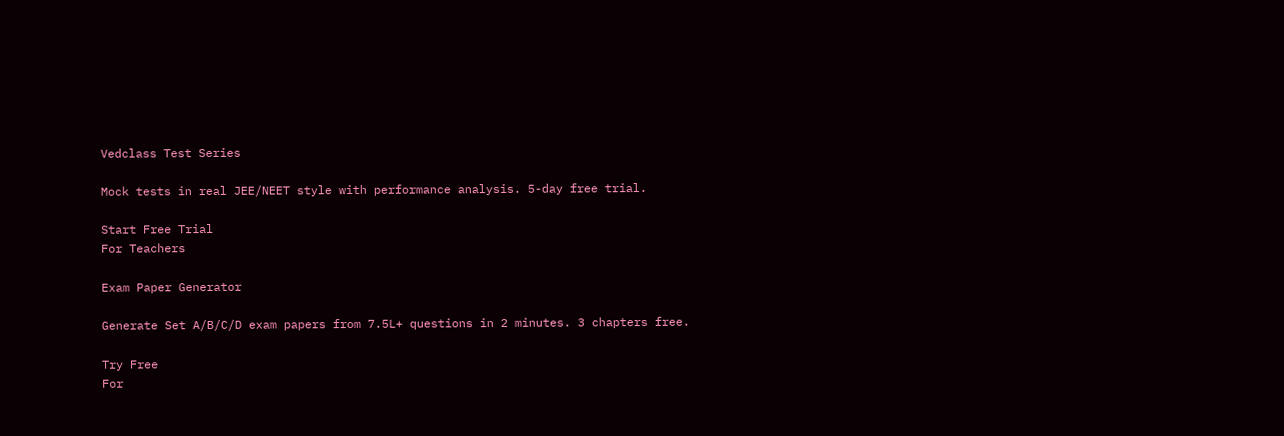Vedclass Test Series

Mock tests in real JEE/NEET style with performance analysis. 5-day free trial.

Start Free Trial
For Teachers

Exam Paper Generator

Generate Set A/B/C/D exam papers from 7.5L+ questions in 2 minutes. 3 chapters free.

Try Free
For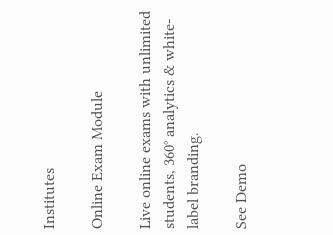Institutes

Online Exam Module

Live online exams with unlimited students, 360° analytics & white-label branding.

See Demo